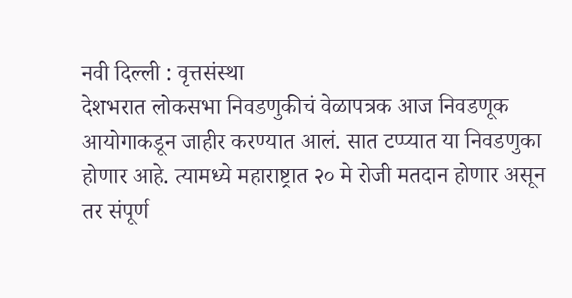नवी दिल्ली : वृत्तसंस्था
देशभरात लोकसभा निवडणुकीचं वेळापत्रक आज निवडणूक आयोगाकडून जाहीर करण्यात आलं. सात टप्प्यात या निवडणुका होणार आहे. त्यामध्ये महाराष्ट्रात २० मे रोजी मतदान होणार असून तर संपूर्ण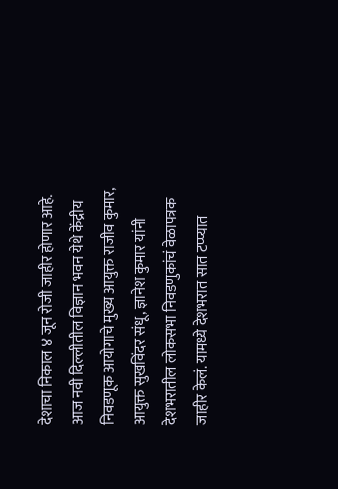देशाचा निकाल ४ जून रोजी जाहीर होणार आहे.
आज नवी दिल्लीतील विज्ञान भवन येथे केंद्रीय निवडणूक आयोगाचे मुख्य आयुक्त राजीव कुमार, आयुक्त सुखविंदर संधू, ज्ञानेश कुमार यांनी देशभरातील लोकसभा निवडणुकांचं वेळापत्रक जाहीर केलं. यामध्ये देशभरात सात टप्प्यात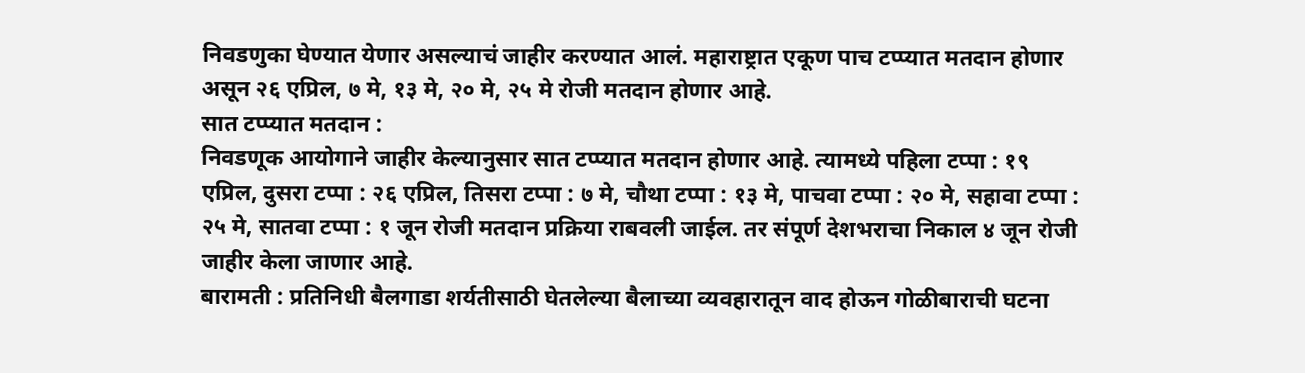निवडणुका घेण्यात येणार असल्याचं जाहीर करण्यात आलं. महाराष्ट्रात एकूण पाच टप्प्यात मतदान होणार असून २६ एप्रिल, ७ मे, १३ मे, २० मे, २५ मे रोजी मतदान होणार आहे.
सात टप्प्यात मतदान :
निवडणूक आयोगाने जाहीर केल्यानुसार सात टप्प्यात मतदान होणार आहे. त्यामध्ये पहिला टप्पा : १९ एप्रिल, दुसरा टप्पा : २६ एप्रिल, तिसरा टप्पा : ७ मे, चौथा टप्पा : १३ मे, पाचवा टप्पा : २० मे, सहावा टप्पा : २५ मे, सातवा टप्पा : १ जून रोजी मतदान प्रक्रिया राबवली जाईल. तर संपूर्ण देशभराचा निकाल ४ जून रोजी जाहीर केला जाणार आहे.
बारामती : प्रतिनिधी बैलगाडा शर्यतीसाठी घेतलेल्या बैलाच्या व्यवहारातून वाद होऊन गोळीबाराची घटना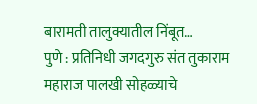बारामती तालुक्यातील निंबूत…
पुणे : प्रतिनिधी जगदगुरु संत तुकाराम महाराज पालखी सोहळ्याचे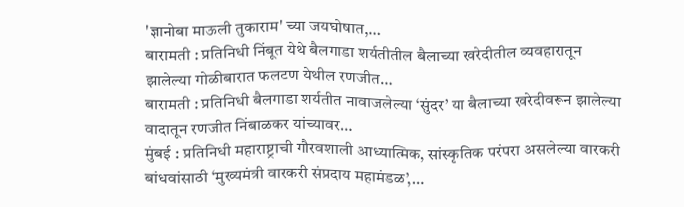'ज्ञानोबा माऊली तुकाराम' च्या जयघोषात,…
बारामती : प्रतिनिधी निंबूत येथे बैलगाडा शर्यतीतील बैलाच्या खरेदीतील व्यवहारातून झालेल्या गोळीबारात फलटण येथील रणजीत…
बारामती : प्रतिनिधी बैलगाडा शर्यतीत नावाजलेल्या ‘सुंदर’ या बैलाच्या खरेदीवरून झालेल्या वादातून रणजीत निंबाळकर यांच्यावर…
मुंबई : प्रतिनिधी महाराष्ट्राची गौरवशाली आध्यात्मिक, सांस्कृतिक परंपरा असलेल्या वारकरी बांधवांसाठी ‘मुख्यमंत्री वारकरी संप्रदाय महामंडळ’,…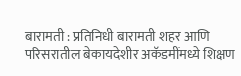बारामती : प्रतिनिधी बारामती शहर आणि परिसरातील बेकायदेशीर अकॅडमींमध्ये शिक्षण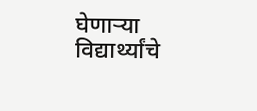घेणाऱ्या विद्यार्थ्यांचे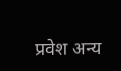प्रवेश अन्य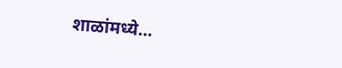शाळांमध्ये…